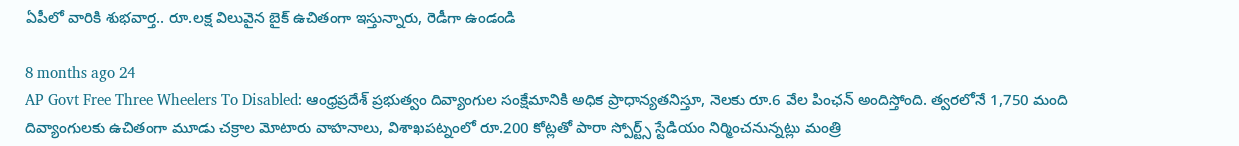ఏపీలో వారికి శుభవార్త.. రూ.లక్ష విలువైన బైక్ ఉచితంగా ఇస్తున్నారు, రెడీగా ఉండండి

8 months ago 24
AP Govt Free Three Wheelers To Disabled: ఆంధ్రప్రదేశ్ ప్రభుత్వం దివ్యాంగుల సంక్షేమానికి అధిక ప్రాధాన్యతనిస్తూ, నెలకు రూ.6 వేల పింఛన్ అందిస్తోంది. త్వరలోనే 1,750 మంది దివ్యాంగులకు ఉచితంగా మూడు చక్రాల మోటారు వాహనాలు, విశాఖపట్నంలో రూ.200 కోట్లతో పారా స్పోర్ట్స్ స్టేడియం నిర్మించనున్నట్లు మంత్రి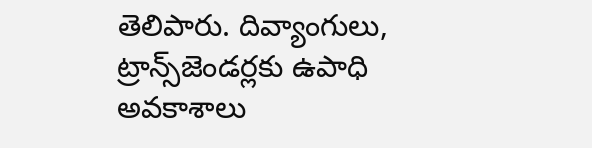తెలిపారు. దివ్యాంగులు, ట్రాన్స్‌జెండర్లకు ఉపాధి అవకాశాలు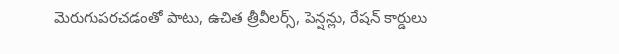మెరుగుపరచడంతో పాటు, ఉచిత త్రీవీలర్స్, పెన్షన్లు, రేషన్ కార్డులు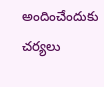అందించేందుకు చర్యలు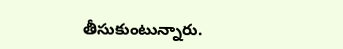తీసుకుంటున్నారు.